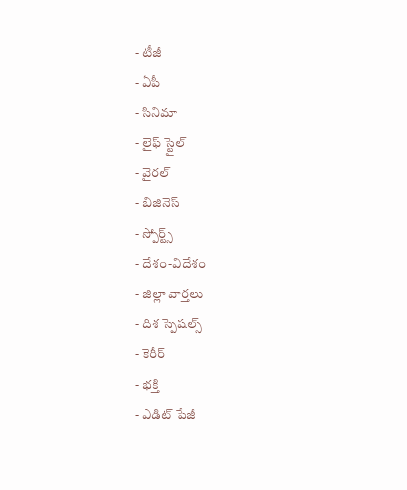- టీజీ
- ఏపీ
- సినిమా
- లైఫ్ స్టైల్
- వైరల్
- బిజినెస్
- స్పోర్ట్స్
- దేశం-విదేశం
- జిల్లా వార్తలు
- దిశ స్పెషల్స్
- కెరీర్
- భక్తి
- ఎడిట్ పేజీ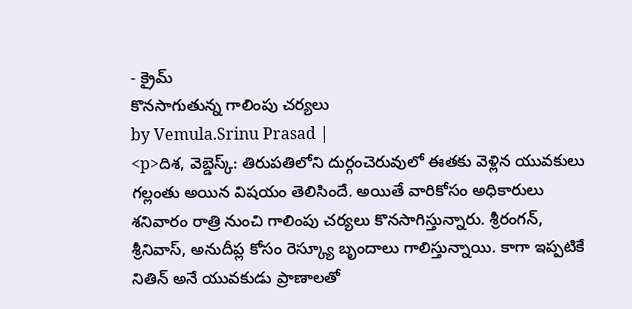- క్రైమ్
కొనసాగుతున్న గాలింపు చర్యలు
by Vemula.Srinu Prasad |
<p>దిశ, వెబ్డెస్క్: తిరుపతిలోని దుర్గంచెరువులో ఈతకు వెళ్లిన యువకులు గల్లంతు అయిన విషయం తెలిసిందే. అయితే వారికోసం అధికారులు శనివారం రాత్రి నుంచి గాలింపు చర్యలు కొనసాగిస్తున్నారు. శ్రీరంగన్, శ్రీనివాస్, అనుదీప్ల కోసం రెస్క్యూ బృందాలు గాలిస్తున్నాయి. కాగా ఇప్పటికే నితిన్ అనే యువకుడు ప్రాణాలతో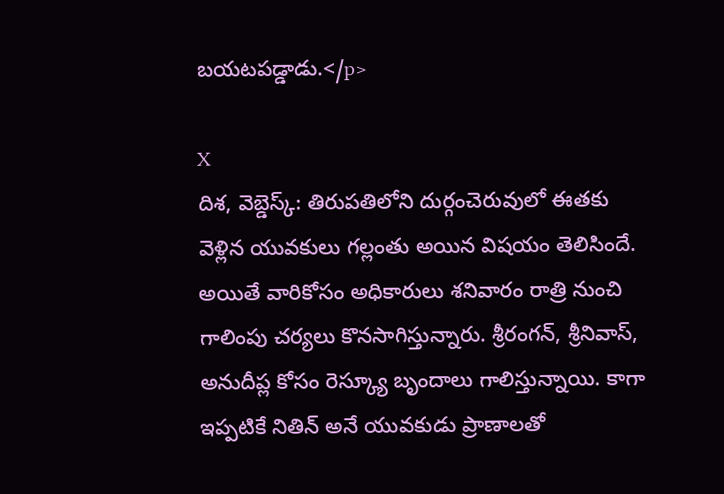బయటపడ్డాడు.</p>

X
దిశ, వెబ్డెస్క్: తిరుపతిలోని దుర్గంచెరువులో ఈతకు వెళ్లిన యువకులు గల్లంతు అయిన విషయం తెలిసిందే. అయితే వారికోసం అధికారులు శనివారం రాత్రి నుంచి గాలింపు చర్యలు కొనసాగిస్తున్నారు. శ్రీరంగన్, శ్రీనివాస్, అనుదీప్ల కోసం రెస్క్యూ బృందాలు గాలిస్తున్నాయి. కాగా ఇప్పటికే నితిన్ అనే యువకుడు ప్రాణాలతో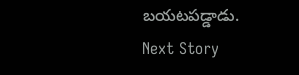బయటపడ్డాడు.
Next Story